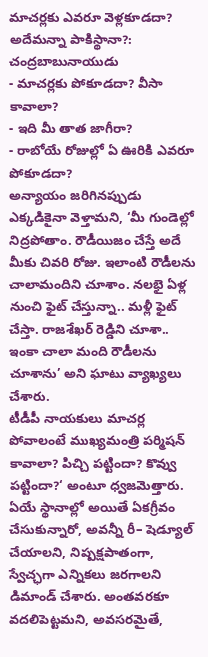మాచర్లకు ఎవరూ వెళ్లకూడదా? అదేమన్నా పాకిస్థానా?: చంద్రబాబునాయుడు
- మాచర్లకు పోకూడదా? వీసా కావాలా?
- ఇది మీ తాత జాగీరా?
- రాబోయే రోజుల్లో ఏ ఊరికి ఎవరూ పోకూడదా?
అన్యాయం జరిగినప్పుడు ఎక్కడికైనా వెళ్తామని, ‘మీ గుండెల్లో నిద్రపోతాం. రౌడీయిజం చేస్తే అదే మీకు చివరి రోజు. ఇలాంటి రౌడీలను చాలామందిని చూశాం. నలభై ఏళ్ల నుంచి ఫైట్ చేస్తున్నా.. మళ్లీ ఫైట్ చేస్తా. రాజశేఖర్ రెడ్డిని చూశా.. ఇంకా చాలా మంది రౌడీలను చూశాను’ అని ఘాటు వ్యాఖ్యలు చేశారు.
టీడీపీ నాయకులు మాచర్ల పోవాలంటే ముఖ్యమంత్రి పర్మిషన్ కావాలా? పిచ్చి పట్టిందా? కొవ్వు పట్టిందా?‘ అంటూ ధ్వజమెత్తారు. ఏయే స్థానాల్లో అయితే ఏకగ్రీవం చేసుకున్నారో, అవన్నీ రీ– షెడ్యూల్ చేయాలని, నిష్పక్షపాతంగా, స్వేచ్ఛగా ఎన్నికలు జరగాలని డిమాండ్ చేశారు. అంతవరకూ వదలిపెట్టమని, అవసరమైతే,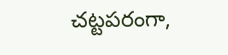చట్టపరంగా,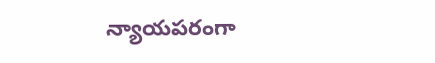న్యాయపరంగా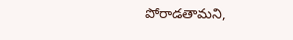పోరాడతామని,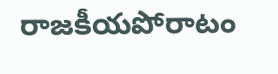రాజకీయపోరాటం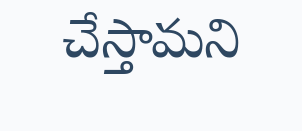చేస్తామని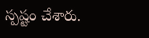స్పష్టం చేశారు.